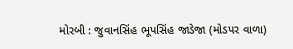મોરબી : જુવાનસિંહ ભૂપસિંહ જાડેજા (મોડપર વાળા)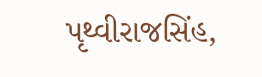પૃથ્વીરાજસિંહ,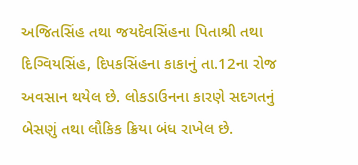અજિતસિંહ તથા જયદેવસિંહના પિતાશ્રી તથા દિગ્વિયસિંહ, દિપકસિંહના કાકાનું તા.12ના રોજ અવસાન થયેલ છે. લોકડાઉનના કારણે સદગતનું બેસણું તથા લૌકિક ક્રિયા બંધ રાખેલ છે.